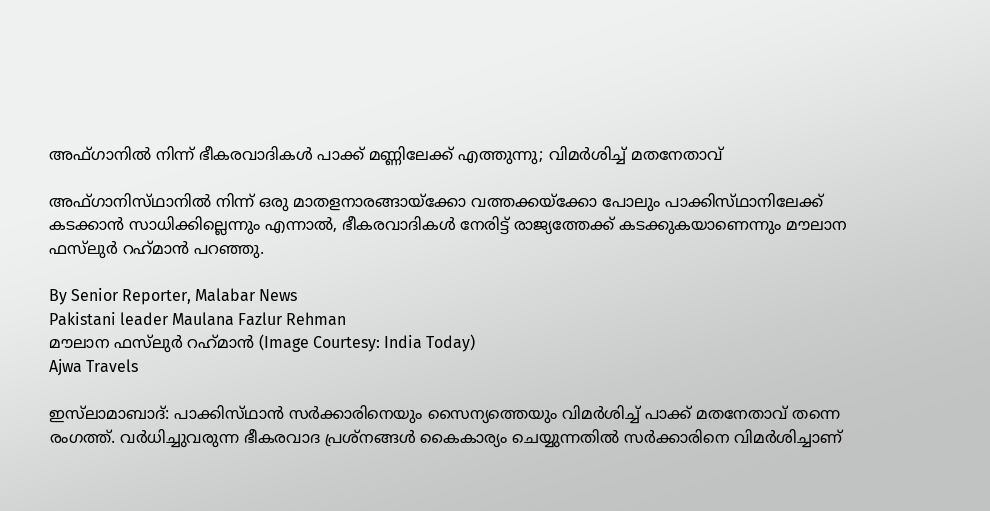അഫ്‌ഗാനിൽ നിന്ന് ഭീകരവാദികൾ പാക്ക് മണ്ണിലേക്ക് എത്തുന്നു; വിമർശിച്ച് മതനേതാവ്

അഫ്‌ഗാനിസ്‌ഥാനിൽ നിന്ന് ഒരു മാതളനാരങ്ങായ്‌ക്കോ വത്തക്കയ്‌ക്കോ പോലും പാക്കിസ്‌ഥാനിലേക്ക് കടക്കാൻ സാധിക്കില്ലെന്നും എന്നാൽ, ഭീകരവാദികൾ നേരിട്ട് രാജ്യത്തേക്ക് കടക്കുകയാണെന്നും മൗലാന ഫസ്‌ലുർ റഹ്‌മാൻ പറഞ്ഞു.

By Senior Reporter, Malabar News
Pakistani leader Maulana Fazlur Rehman
മൗലാന ഫസ്‌ലുർ റഹ്‌മാൻ (Image Courtesy: India Today)
Ajwa Travels

ഇസ്‌ലാമാബാദ്: പാക്കിസ്‌ഥാൻ സർക്കാരിനെയും സൈന്യത്തെയും വിമർശിച്ച് പാക്ക് മതനേതാവ് തന്നെ രംഗത്ത്. വർധിച്ചുവരുന്ന ഭീകരവാദ പ്രശ്‌നങ്ങൾ കൈകാര്യം ചെയ്യുന്നതിൽ സർക്കാരിനെ വിമർശിച്ചാണ്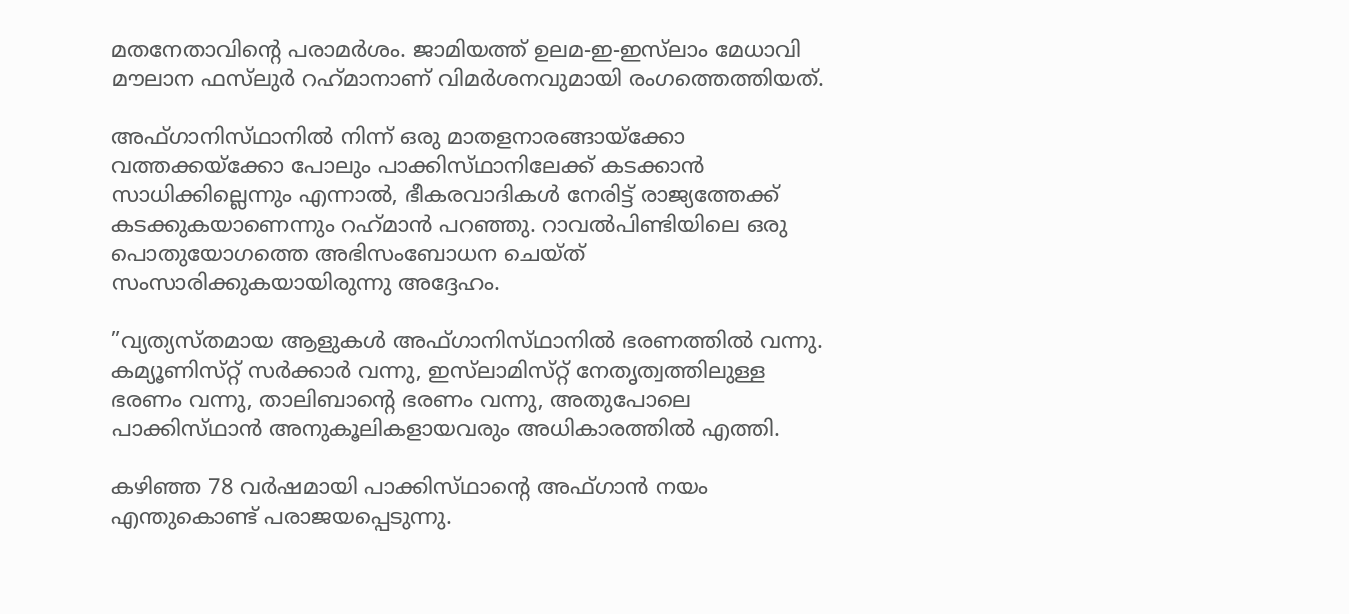മതനേതാവിന്റെ പരാമർശം. ജാമിയത്ത് ഉലമ-ഇ-ഇസ്‌ലാം മേധാവി മൗലാന ഫസ്‌ലുർ റഹ്‌മാനാണ് വിമർശനവുമായി രംഗത്തെത്തിയത്.

അഫ്‌ഗാനിസ്‌ഥാനിൽ നിന്ന് ഒരു മാതളനാരങ്ങായ്‌ക്കോ വത്തക്കയ്‌ക്കോ പോലും പാക്കിസ്‌ഥാനിലേക്ക് കടക്കാൻ സാധിക്കില്ലെന്നും എന്നാൽ, ഭീകരവാദികൾ നേരിട്ട് രാജ്യത്തേക്ക് കടക്കുകയാണെന്നും റഹ്‌മാൻ പറഞ്ഞു. റാവൽപിണ്ടിയിലെ ഒരു പൊതുയോഗത്തെ അഭിസംബോധന ചെയ്‌ത്‌ സംസാരിക്കുകയായിരുന്നു അദ്ദേഹം.

”വ്യത്യസ്‌തമായ ആളുകൾ അഫ്‌ഗാനിസ്‌ഥാനിൽ ഭരണത്തിൽ വന്നു. കമ്യൂണിസ്‌റ്റ് സർക്കാർ വന്നു, ഇസ്‌ലാമിസ്‌റ്റ് നേതൃത്വത്തിലുള്ള ഭരണം വന്നു, താലിബാന്റെ ഭരണം വന്നു, അതുപോലെ പാക്കിസ്‌ഥാൻ അനുകൂലികളായവരും അധികാരത്തിൽ എത്തി.

കഴിഞ്ഞ 78 വർഷമായി പാക്കിസ്‌ഥാന്റെ അഫ്‌ഗാൻ നയം എന്തുകൊണ്ട് പരാജയപ്പെടുന്നു.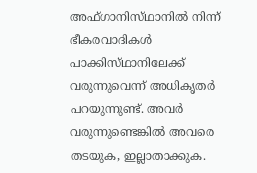അഫ്‌ഗാനിസ്‌ഥാനിൽ നിന്ന് ഭീകരവാദികൾ പാക്കിസ്‌ഥാനിലേക്ക് വരുന്നുവെന്ന് അധികൃതർ പറയുന്നുണ്ട്. അവർ വരുന്നുണ്ടെങ്കിൽ അവരെ തടയുക, ഇല്ലാതാക്കുക.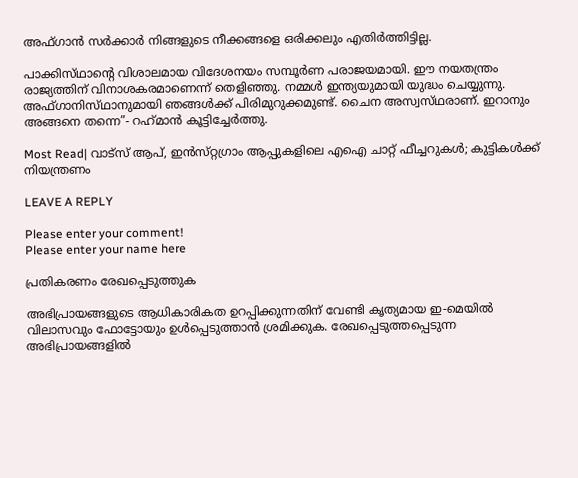അഫ്‌ഗാൻ സർക്കാർ നിങ്ങളുടെ നീക്കങ്ങളെ ഒരിക്കലും എതിർത്തിട്ടില്ല.

പാക്കിസ്‌ഥാന്റെ വിശാലമായ വിദേശനയം സമ്പൂർണ പരാജയമായി. ഈ നയതന്ത്രം രാജ്യത്തിന് വിനാശകരമാണെന്ന് തെളിഞ്ഞു. നമ്മൾ ഇന്ത്യയുമായി യുദ്ധം ചെയ്യുന്നു. അഫ്‌ഗാനിസ്‌ഥാനുമായി ഞങ്ങൾക്ക് പിരിമുറുക്കമുണ്ട്. ചൈന അസ്വസ്‌ഥരാണ്. ഇറാനും അങ്ങനെ തന്നെ”- റഹ്‌മാൻ കൂട്ടിച്ചേർത്തു.

Most Read| വാട്‌സ് ആപ്, ഇൻസ്‌റ്റഗ്രാം ആപ്പുകളിലെ എഐ ചാറ്റ് ഫീച്ചറുകൾ; കുട്ടികൾക്ക് നിയന്ത്രണം

LEAVE A REPLY

Please enter your comment!
Please enter your name here

പ്രതികരണം രേഖപ്പെടുത്തുക

അഭിപ്രായങ്ങളുടെ ആധികാരികത ഉറപ്പിക്കുന്നതിന് വേണ്ടി കൃത്യമായ ഇ-മെയിൽ വിലാസവും ഫോട്ടോയും ഉൾപ്പെടുത്താൻ ശ്രമിക്കുക. രേഖപ്പെടുത്തപ്പെടുന്ന അഭിപ്രായങ്ങളിൽ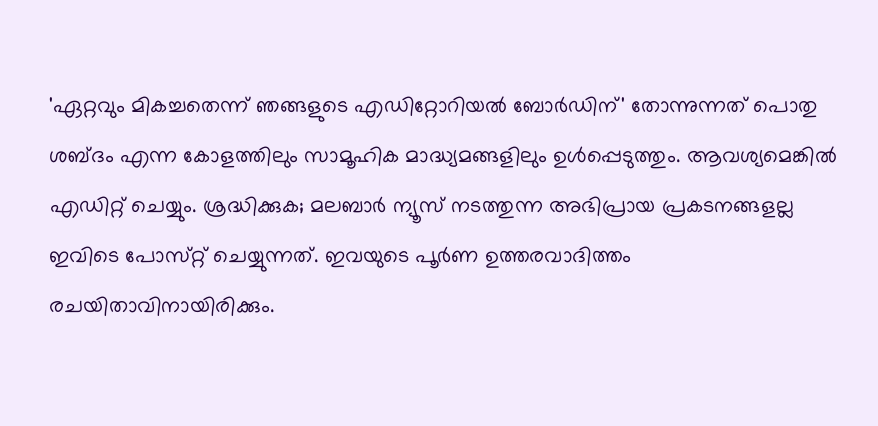'ഏറ്റവും മികച്ചതെന്ന് ഞങ്ങളുടെ എഡിറ്റോറിയൽ ബോർഡിന്' തോന്നുന്നത് പൊതു ശബ്‌ദം എന്ന കോളത്തിലും സാമൂഹിക മാദ്ധ്യമങ്ങളിലും ഉൾപ്പെടുത്തും. ആവശ്യമെങ്കിൽ എഡിറ്റ് ചെയ്യും. ശ്രദ്ധിക്കുക; മലബാർ ന്യൂസ് നടത്തുന്ന അഭിപ്രായ പ്രകടനങ്ങളല്ല ഇവിടെ പോസ്‌റ്റ് ചെയ്യുന്നത്. ഇവയുടെ പൂർണ ഉത്തരവാദിത്തം രചയിതാവിനായിരിക്കും.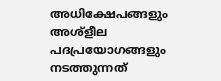അധിക്ഷേപങ്ങളും അശ്‌ളീല പദപ്രയോഗങ്ങളും നടത്തുന്നത്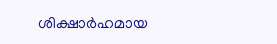ശിക്ഷാർഹമായ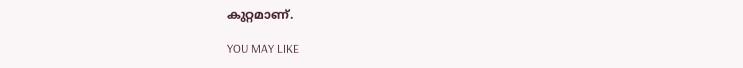കുറ്റമാണ്.

YOU MAY LIKE